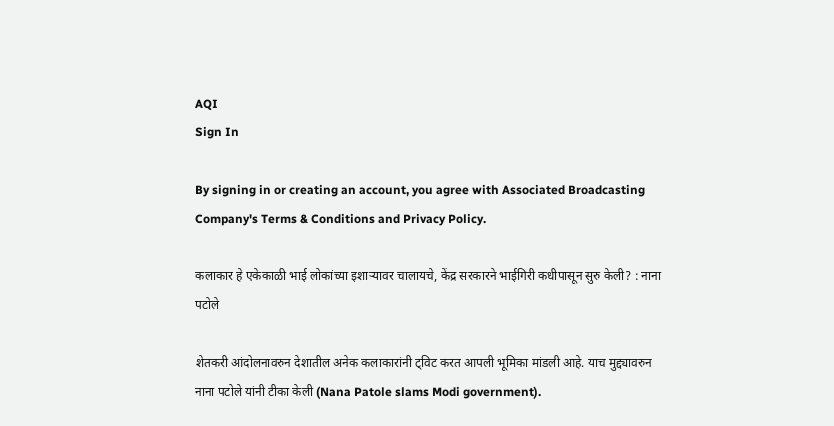AQI
Sign In

By signing in or creating an account, you agree with Associated Broadcasting Company's Terms & Conditions and Privacy Policy.

कलाकार हे एकेकाळी भाई लोकांच्या इशाऱ्यावर चालायचे, केंद्र सरकारने भाईगिरी कधीपासून सुरु केली? : नाना पटोले

शेतकरी आंदोलनावरुन देशातील अनेक कलाकारांनी ट्विट करत आपली भूमिका मांडली आहे. याच मुद्द्यावरुन नाना पटोले यांनी टीका केली (Nana Patole slams Modi government).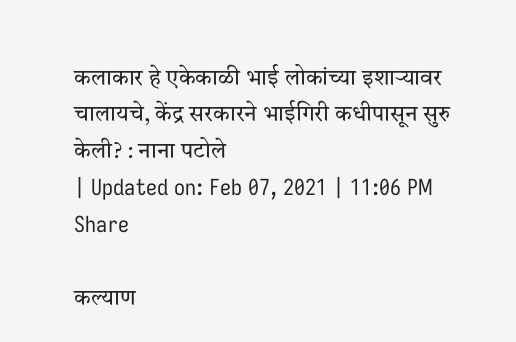कलाकार हे एकेकाळी भाई लोकांच्या इशाऱ्यावर चालायचे, केंद्र सरकारने भाईगिरी कधीपासून सुरु केली? : नाना पटोले
| Updated on: Feb 07, 2021 | 11:06 PM
Share

कल्याण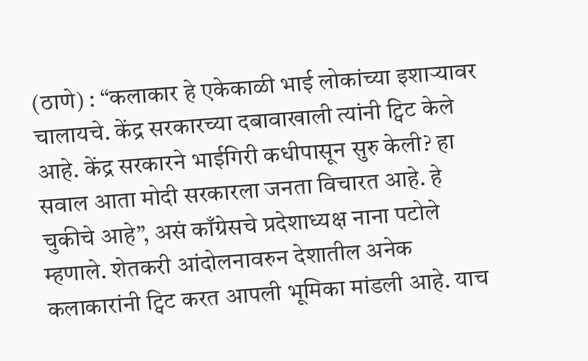(ठाणे) : “कलाकार हे एकेकाळी भाई लोकांच्या इशाऱ्यावर चालायचे. केंद्र सरकारच्या दबावाखाली त्यांनी ट्विट केले आहे. केंद्र सरकारने भाईगिरी कधीपासून सुरु केली? हा सवाल आता मोदी सरकारला जनता विचारत आहे. हे चुकीचे आहे”, असं काँग्रेसचे प्रदेशाध्यक्ष नाना पटोले म्हणाले. शेतकरी आंदोलनावरुन देशातील अनेक कलाकारांनी ट्विट करत आपली भूमिका मांडली आहे. याच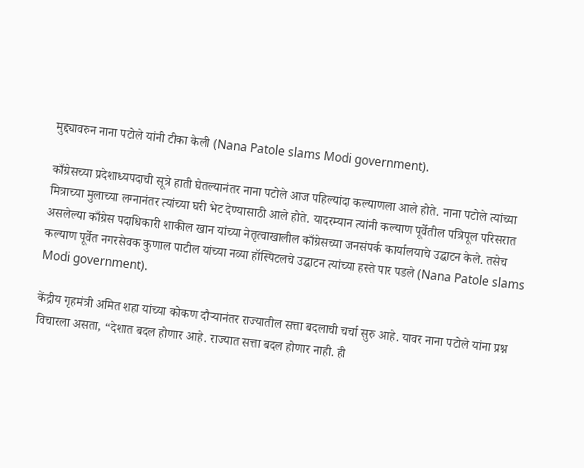मुद्द्यावरुन नाना पटोले यांनी टीका केली (Nana Patole slams Modi government).

काँग्रेसच्या प्रदेशाध्यपदाची सूत्रे हाती घेतल्यानंतर नाना पटोले आज पहिल्यांदा कल्याणला आले होते. नाना पटोले त्यांच्या मित्राच्या मुलाच्या लग्नानंतर त्यांच्या घरी भेट देण्यासाठी आले होते. यादरम्यान त्यांनी कल्याण पूर्वेतील पत्रिपूल परिसरात असलेल्या काँग्रेस पदाधिकारी शाकील खान यांच्या नेतृत्वाखालील काँग्रेसच्या जनसंपर्क कार्यालयाचे उद्घाटन केले. तसेच कल्याण पूर्वेत नगरसेवक कुणाल पाटील यांच्या नव्या हॉस्पिटलचे उद्घाटन त्यांच्या हस्ते पार पडले (Nana Patole slams Modi government).

केंद्रीय गृहमंत्री अमित शहा यांच्या कोकण दौऱ्यानंतर राज्यातील सत्ता बदलाची चर्चा सुरु आहे. यावर नाना पटोले यांना प्रश्न विचारला असता, “देशात बदल होणार आहे. राज्यात सत्ता बदल होणार नाही. ही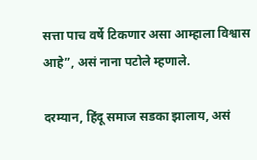सत्ता पाच वर्षे टिकणार असा आम्हाला विश्वास आहे”, असं नाना पटोले म्हणाले.

दरम्यान, हिंदू समाज सडका झालाय, असं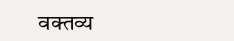वक्तव्य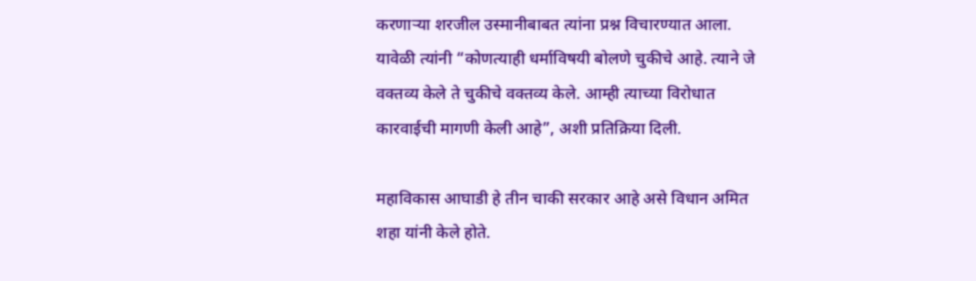करणाऱ्या शरजील उस्मानीबाबत त्यांना प्रश्न विचारण्यात आला. यावेळी त्यांनी “कोणत्याही धर्माविषयी बोलणे चुकीचे आहे. त्याने जे वक्तव्य केले ते चुकीचे वक्तव्य केले. आम्ही त्याच्या विरोधात कारवाईची मागणी केली आहे”, अशी प्रतिक्रिया दिली.

महाविकास आघाडी हे तीन चाकी सरकार आहे असे विधान अमित शहा यांनी केले होते.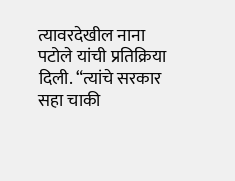त्यावरदेखील नाना पटोले यांची प्रतिक्रिया दिली. “त्यांचे सरकार सहा चाकी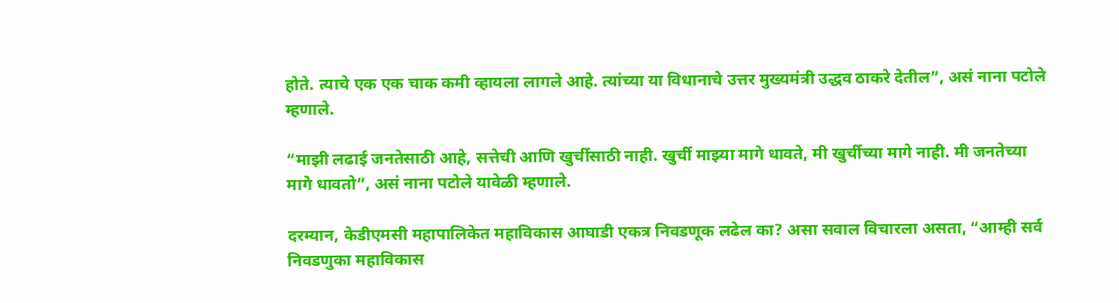होते. त्याचे एक एक चाक कमी व्हायला लागले आहे. त्यांच्या या विधानाचे उत्तर मुख्यमंत्री उद्धव ठाकरे देतील”, असं नाना पटोले म्हणाले.

“माझी लढाई जनतेसाठी आहे, सत्तेची आणि खुर्चीसाठी नाही. खुर्ची माझ्या मागे धावते, मी खुर्चीच्या मागे नाही. मी जनतेच्या मागे धावतो”, असं नाना पटोले यावेळी म्हणाले.

दरम्यान, केडीएमसी महापालिकेत महाविकास आघाडी एकत्र निवडणूक लढेल का? असा सवाल विचारला असता, “आम्ही सर्व निवडणुका महाविकास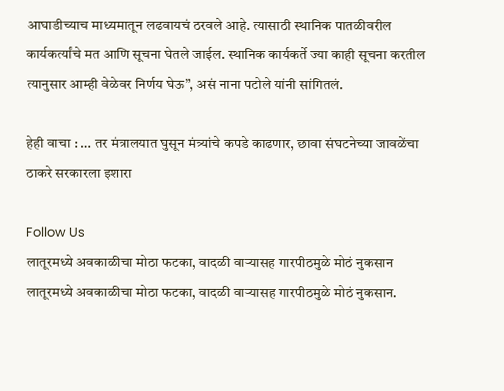आघाडीच्याच माध्यमातून लढवायचं ठरवले आहे. त्यासाठी स्थानिक पातळीवरील कार्यकर्त्यांचे मत आणि सूचना घेतले जाईल. स्थानिक कार्यकर्ते ज्या काही सूचना करतील त्यानुसार आम्ही वेळेवर निर्णय घेऊ”, असं नाना पटोले यांनी सांगितलं.

हेही वाचा : … तर मंत्रालयात घुसून मंत्र्यांचे कपडे काढणार, छावा संघटनेच्या जावळेंचा ठाकरे सरकारला इशारा

Follow Us
लातूरमध्ये अवकाळीचा मोठा फटका, वादळी वाऱ्यासह गारपीठमुळे मोठं नुकसान
लातूरमध्ये अवकाळीचा मोठा फटका, वादळी वाऱ्यासह गारपीठमुळे मोठं नुकसान.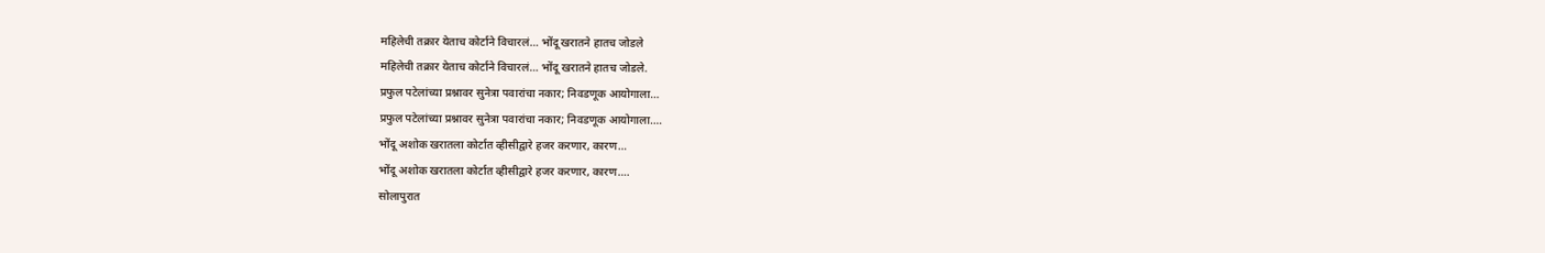महिलेची तक्रार येताच कोर्टाने विचारलं... भोंदू खरातने हातच जोडले
महिलेची तक्रार येताच कोर्टाने विचारलं... भोंदू खरातने हातच जोडले.
प्रफुल पटेलांच्या प्रश्नावर सुनेत्रा पवारांचा नकार; निवडणूक आयोगाला...
प्रफुल पटेलांच्या प्रश्नावर सुनेत्रा पवारांचा नकार; निवडणूक आयोगाला....
भोंदू अशोक खरातला कोर्टात व्हीसीद्वारे हजर करणार, कारण...
भोंदू अशोक खरातला कोर्टात व्हीसीद्वारे हजर करणार, कारण....
सोलापुरात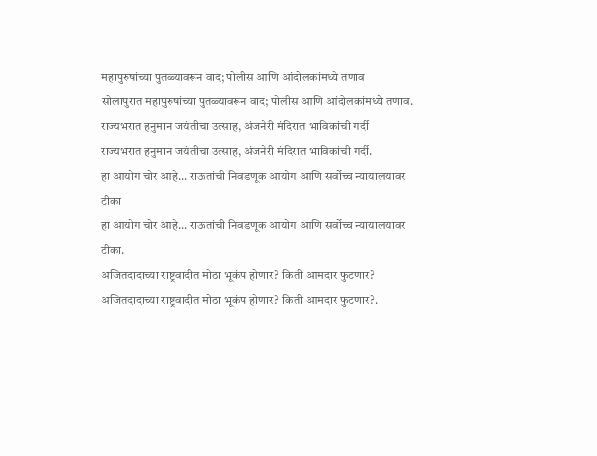महापुरुषांच्या पुतळ्यावरून वाद; पोलीस आणि आंदोलकांमध्ये तणाव
सोलापुरात महापुरुषांच्या पुतळ्यावरून वाद; पोलीस आणि आंदोलकांमध्ये तणाव.
राज्यभरात हनुमान जयंतीचा उत्साह, अंजनेरी मंदिरात भाविकांची गर्दी
राज्यभरात हनुमान जयंतीचा उत्साह, अंजनेरी मंदिरात भाविकांची गर्दी.
हा आयोग चोर आहे... राऊतांची निवडणूक आयोग आणि सर्वोच्च न्यायालयावर टीका
हा आयोग चोर आहे... राऊतांची निवडणूक आयोग आणि सर्वोच्च न्यायालयावर टीका.
अजितदादाच्या राष्ट्रवादीत मोठा भूकंप होणार? किती आमदार फुटणार?
अजितदादाच्या राष्ट्रवादीत मोठा भूकंप होणार? किती आमदार फुटणार?.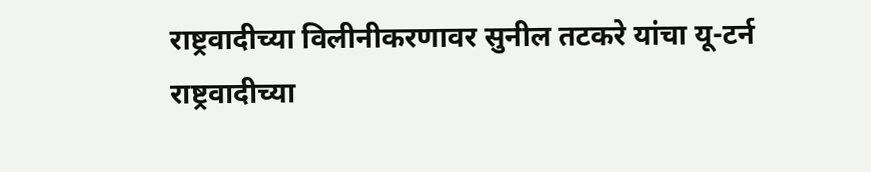राष्ट्रवादीच्या विलीनीकरणावर सुनील तटकरे यांचा यू-टर्न
राष्ट्रवादीच्या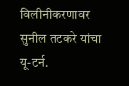विलीनीकरणावर सुनील तटकरे यांचा यू-टर्न.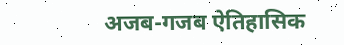अजब-गजब ऐतिहासिक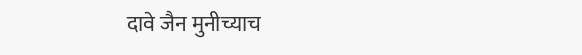दावे जैन मुनीच्याच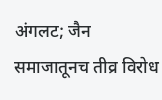अंगलट; जैन समाजातूनच तीव्र विरोध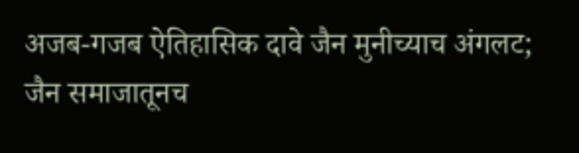अजब-गजब ऐतिहासिक दावे जैन मुनीच्याच अंगलट; जैन समाजातूनच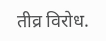तीव्र विरोध.